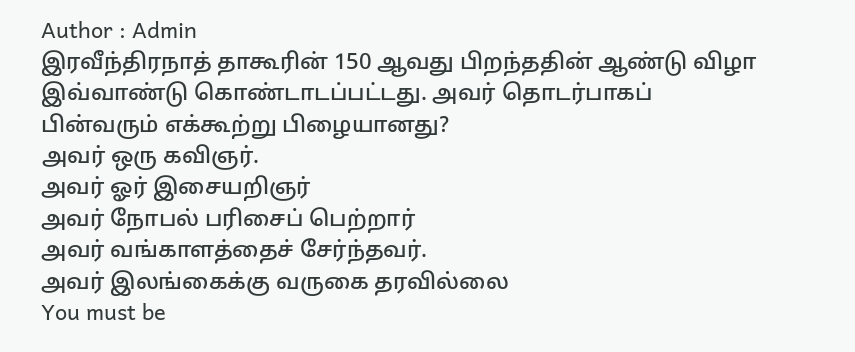Author : Admin
இரவீந்திரநாத் தாகூரின் 150 ஆவது பிறந்ததின் ஆண்டு விழா இவ்வாண்டு கொண்டாடப்பட்டது. அவர் தொடர்பாகப் பின்வரும் எக்கூற்று பிழையானது?
அவர் ஒரு கவிஞர்.
அவர் ஓர் இசையறிஞர்
அவர் நோபல் பரிசைப் பெற்றார்
அவர் வங்காளத்தைச் சேர்ந்தவர்.
அவர் இலங்கைக்கு வருகை தரவில்லை
You must be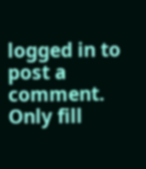logged in to post a comment.
Only fill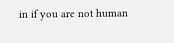in if you are not human